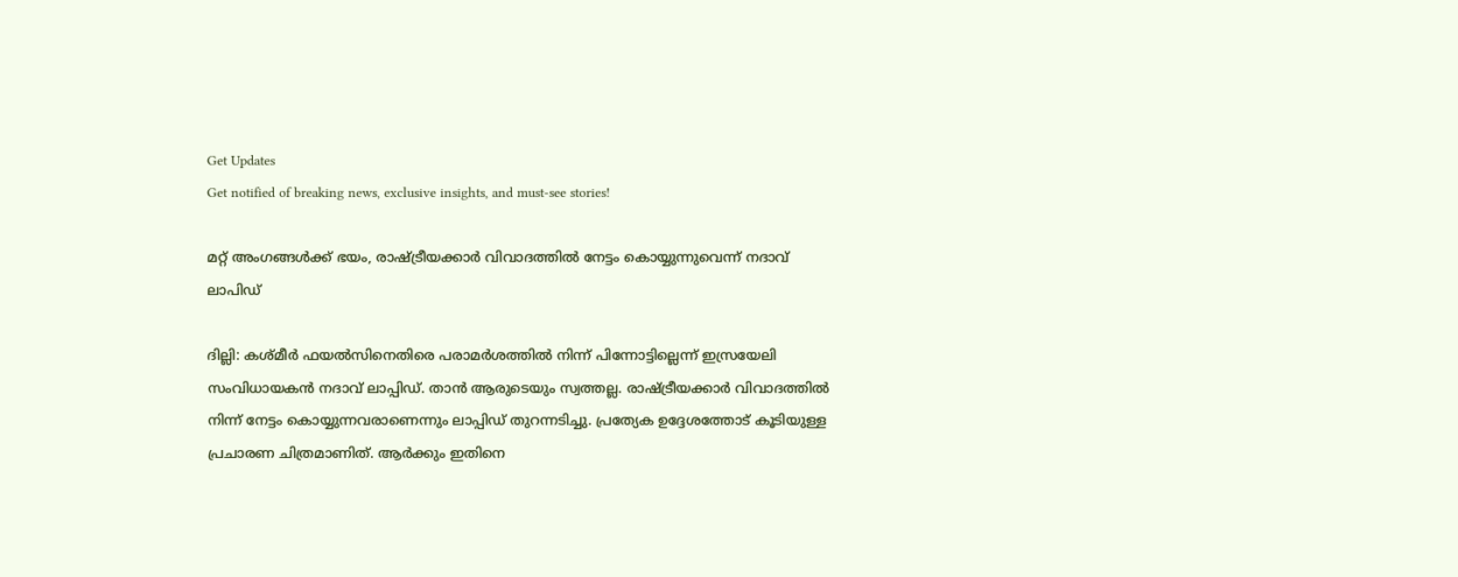Get Updates
Get notified of breaking news, exclusive insights, and must-see stories!

മറ്റ് അംഗങ്ങള്‍ക്ക് ഭയം, രാഷ്ട്രീയക്കാര്‍ വിവാദത്തില്‍ നേട്ടം കൊയ്യുന്നുവെന്ന് നദാവ് ലാപിഡ്

ദില്ലി: കശ്മീര്‍ ഫയല്‍സിനെതിരെ പരാമര്‍ശത്തില്‍ നിന്ന് പിന്നോട്ടില്ലെന്ന് ഇസ്രയേലി സംവിധായകന്‍ നദാവ് ലാപ്പിഡ്. താന്‍ ആരുടെയും സ്വത്തല്ല. രാഷ്ട്രീയക്കാര്‍ വിവാദത്തില്‍ നിന്ന് നേട്ടം കൊയ്യുന്നവരാണെന്നും ലാപ്പിഡ് തുറന്നടിച്ചു. പ്രത്യേക ഉദ്ദേശത്തോട് കൂടിയുള്ള പ്രചാരണ ചിത്രമാണിത്. ആര്‍ക്കും ഇതിനെ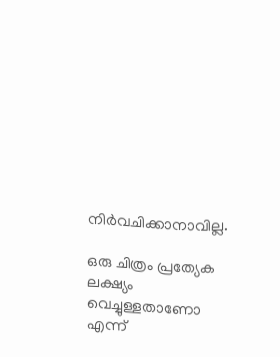നിര്‍വചിക്കാനാവില്ല.

ഒരു ചിത്രം പ്രത്യേക ലക്ഷ്യം വെച്ചുള്ളതാണോ എന്ന്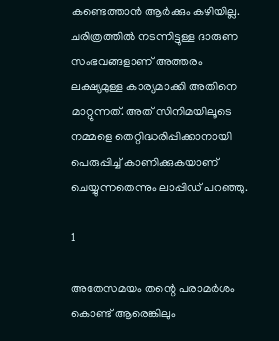കണ്ടെത്താന്‍ ആര്‍ക്കും കഴിയില്ല. ചരിത്രത്തില്‍ നടന്നിട്ടുള്ള ദാരുണ സംഭവങ്ങളാണ് അത്തരം ലക്ഷ്യമുള്ള കാര്യമാക്കി അതിനെ മാറ്റുന്നത്. അത് സിനിമയിലൂടെ നമ്മളെ തെറ്റിദ്ധരിപ്പിക്കാനായി പെരുപ്പിച്ച് കാണിക്കുകയാണ് ചെയ്യുന്നതെന്നും ലാപ്പിഡ് പറഞ്ഞു.

1

അതേസമയം തന്റെ പരാമര്‍ശം കൊണ്ട് ആരെങ്കിലും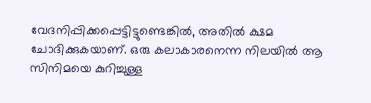വേദനിപ്പിക്കപ്പെട്ടിട്ടുണ്ടെങ്കില്‍, അതില്‍ ക്ഷമ ചോദിക്കുകയാണ്. ഒരു കലാകാരനെന്ന നിലയില്‍ ആ സിനിമയെ കുറിച്ചുള്ള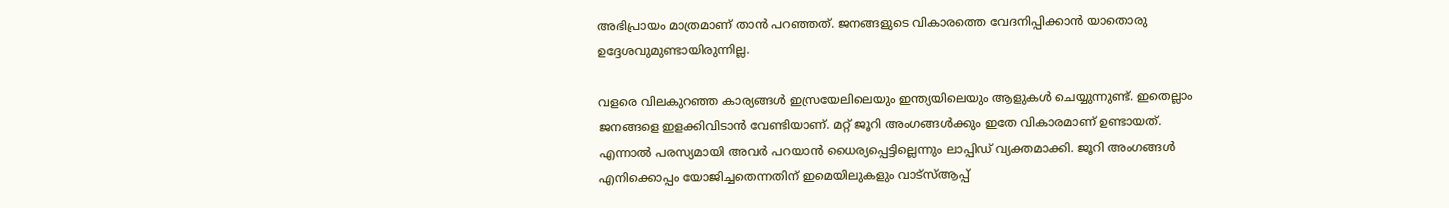അഭിപ്രായം മാത്രമാണ് താന്‍ പറഞ്ഞത്. ജനങ്ങളുടെ വികാരത്തെ വേദനിപ്പിക്കാന്‍ യാതൊരു ഉദ്ദേശവുമുണ്ടായിരുന്നില്ല.

വളരെ വിലകുറഞ്ഞ കാര്യങ്ങള്‍ ഇസ്രയേലിലെയും ഇന്ത്യയിലെയും ആളുകള്‍ ചെയ്യുന്നുണ്ട്. ഇതെല്ലാം ജനങ്ങളെ ഇളക്കിവിടാന്‍ വേണ്ടിയാണ്. മറ്റ് ജൂറി അംഗങ്ങള്‍ക്കും ഇതേ വികാരമാണ് ഉണ്ടായത്. എന്നാല്‍ പരസ്യമായി അവര്‍ പറയാന്‍ ധൈര്യപ്പെട്ടില്ലെന്നും ലാപ്പിഡ് വ്യക്തമാക്കി. ജൂറി അംഗങ്ങള്‍ എനിക്കൊപ്പം യോജിച്ചതെന്നതിന് ഇമെയിലുകളും വാട്‌സ്ആപ്പ്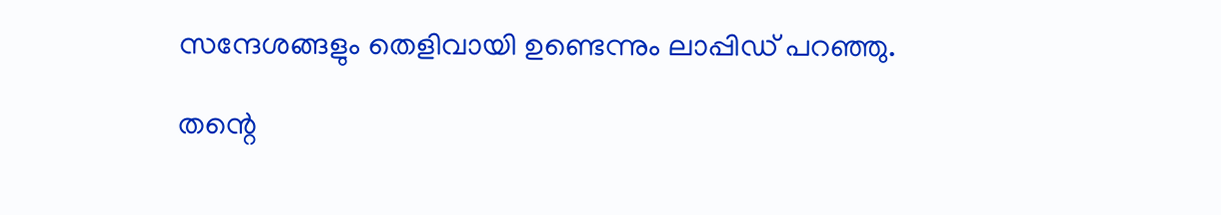സന്ദേശങ്ങളും തെളിവായി ഉണ്ടെന്നും ലാപ്പിഡ് പറഞ്ഞു.

തന്റെ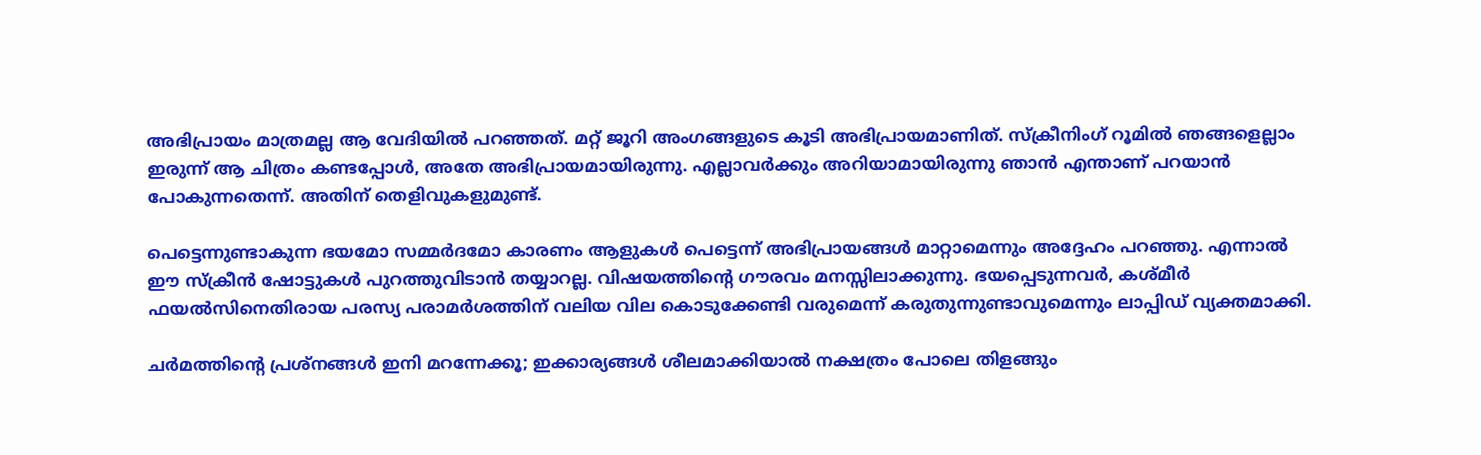അഭിപ്രായം മാത്രമല്ല ആ വേദിയില്‍ പറഞ്ഞത്. മറ്റ് ജൂറി അംഗങ്ങളുടെ കൂടി അഭിപ്രായമാണിത്. സ്‌ക്രീനിംഗ് റൂമില്‍ ഞങ്ങളെല്ലാം ഇരുന്ന് ആ ചിത്രം കണ്ടപ്പോള്‍, അതേ അഭിപ്രായമായിരുന്നു. എല്ലാവര്‍ക്കും അറിയാമായിരുന്നു ഞാന്‍ എന്താണ് പറയാന്‍ പോകുന്നതെന്ന്. അതിന് തെളിവുകളുമുണ്ട്.

പെട്ടെന്നുണ്ടാകുന്ന ഭയമോ സമ്മര്‍ദമോ കാരണം ആളുകള്‍ പെട്ടെന്ന് അഭിപ്രായങ്ങള്‍ മാറ്റാമെന്നും അദ്ദേഹം പറഞ്ഞു. എന്നാല്‍ ഈ സ്‌ക്രീന്‍ ഷോട്ടുകള്‍ പുറത്തുവിടാന്‍ തയ്യാറല്ല. വിഷയത്തിന്റെ ഗൗരവം മനസ്സിലാക്കുന്നു. ഭയപ്പെടുന്നവര്‍, കശ്മീര്‍ ഫയല്‍സിനെതിരായ പരസ്യ പരാമര്‍ശത്തിന് വലിയ വില കൊടുക്കേണ്ടി വരുമെന്ന് കരുതുന്നുണ്ടാവുമെന്നും ലാപ്പിഡ് വ്യക്തമാക്കി.

ചര്‍മത്തിന്റെ പ്രശ്‌നങ്ങള്‍ ഇനി മറന്നേക്കൂ; ഇക്കാര്യങ്ങള്‍ ശീലമാക്കിയാല്‍ നക്ഷത്രം പോലെ തിളങ്ങും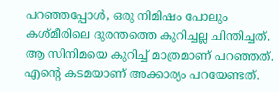പറഞ്ഞപ്പോള്‍, ഒരു നിമിഷം പോലും കശ്മീരിലെ ദുരന്തത്തെ കുറിച്ചല്ല ചിന്തിച്ചത്. ആ സിനിമയെ കുറിച്ച് മാത്രമാണ് പറഞ്ഞത്. എന്റെ കടമയാണ് അക്കാര്യം പറയേണ്ടത്.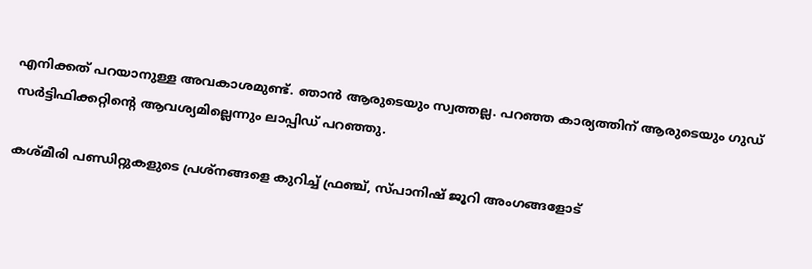എനിക്കത് പറയാനുള്ള അവകാശമുണ്ട്. ഞാന്‍ ആരുടെയും സ്വത്തല്ല. പറഞ്ഞ കാര്യത്തിന് ആരുടെയും ഗുഡ് സര്‍ട്ടിഫിക്കറ്റിന്റെ ആവശ്യമില്ലെന്നും ലാപ്പിഡ് പറഞ്ഞു.

കശ്മീരി പണ്ഡിറ്റുകളുടെ പ്രശ്‌നങ്ങളെ കുറിച്ച് ഫ്രഞ്ച്, സ്പാനിഷ് ജൂറി അംഗങ്ങളോട്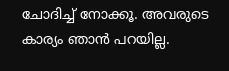ചോദിച്ച് നോക്കൂ. അവരുടെ കാര്യം ഞാന്‍ പറയില്ല.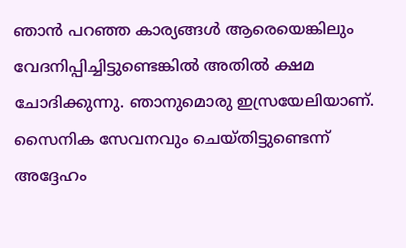ഞാന്‍ പറഞ്ഞ കാര്യങ്ങള്‍ ആരെയെങ്കിലും വേദനിപ്പിച്ചിട്ടുണ്ടെങ്കില്‍ അതില്‍ ക്ഷമ ചോദിക്കുന്നു. ഞാനുമൊരു ഇസ്രയേലിയാണ്. സൈനിക സേവനവും ചെയ്തിട്ടുണ്ടെന്ന് അദ്ദേഹം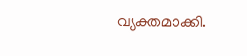വ്യക്തമാക്കി.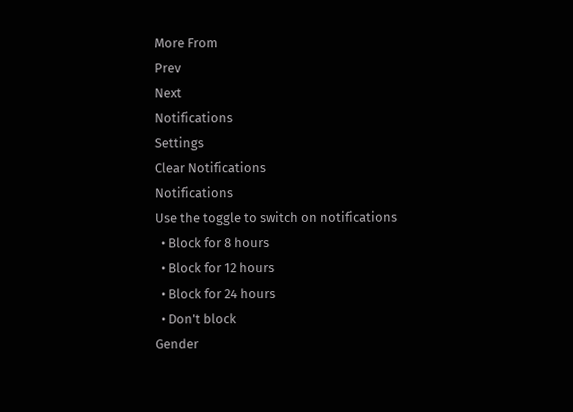More From
Prev
Next
Notifications
Settings
Clear Notifications
Notifications
Use the toggle to switch on notifications
  • Block for 8 hours
  • Block for 12 hours
  • Block for 24 hours
  • Don't block
Gender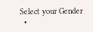Select your Gender
  •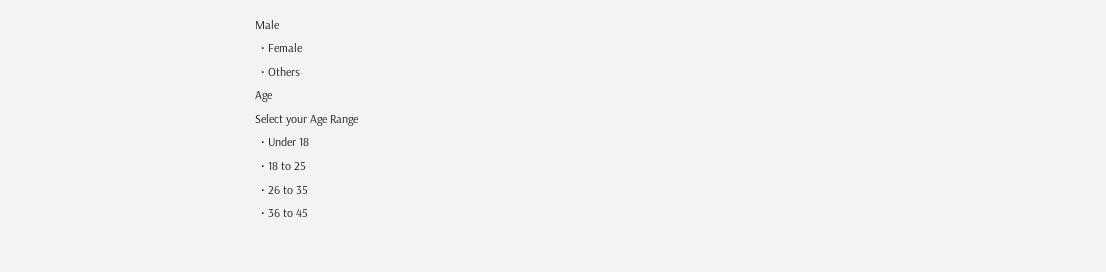Male
  • Female
  • Others
Age
Select your Age Range
  • Under 18
  • 18 to 25
  • 26 to 35
  • 36 to 45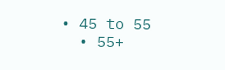• 45 to 55
  • 55+